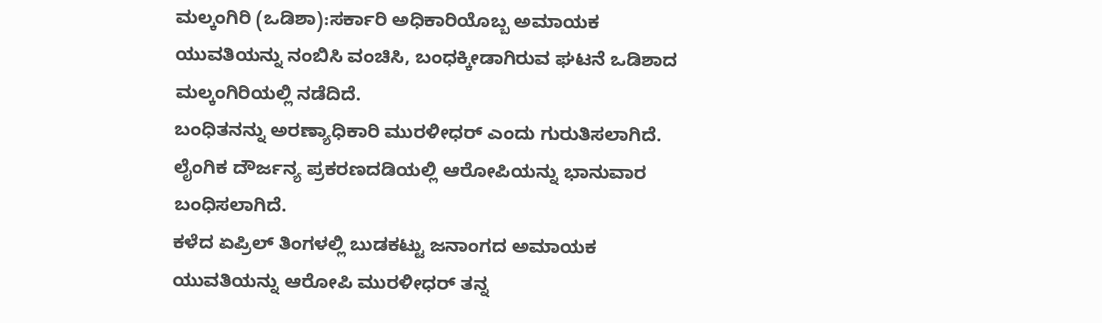ಮಲ್ಕಂಗಿರಿ (ಒಡಿಶಾ):ಸರ್ಕಾರಿ ಅಧಿಕಾರಿಯೊಬ್ಬ ಅಮಾಯಕ ಯುವತಿಯನ್ನು ನಂಬಿಸಿ ವಂಚಿಸಿ, ಬಂಧಕ್ಕೀಡಾಗಿರುವ ಘಟನೆ ಒಡಿಶಾದ ಮಲ್ಕಂಗಿರಿಯಲ್ಲಿ ನಡೆದಿದೆ.
ಬಂಧಿತನನ್ನು ಅರಣ್ಯಾಧಿಕಾರಿ ಮುರಳೀಧರ್ ಎಂದು ಗುರುತಿಸಲಾಗಿದೆ. ಲೈಂಗಿಕ ದೌರ್ಜನ್ಯ ಪ್ರಕರಣದಡಿಯಲ್ಲಿ ಆರೋಪಿಯನ್ನು ಭಾನುವಾರ ಬಂಧಿಸಲಾಗಿದೆ.
ಕಳೆದ ಏಪ್ರಿಲ್ ತಿಂಗಳಲ್ಲಿ ಬುಡಕಟ್ಟು ಜನಾಂಗದ ಅಮಾಯಕ ಯುವತಿಯನ್ನು ಆರೋಪಿ ಮುರಳೀಧರ್ ತನ್ನ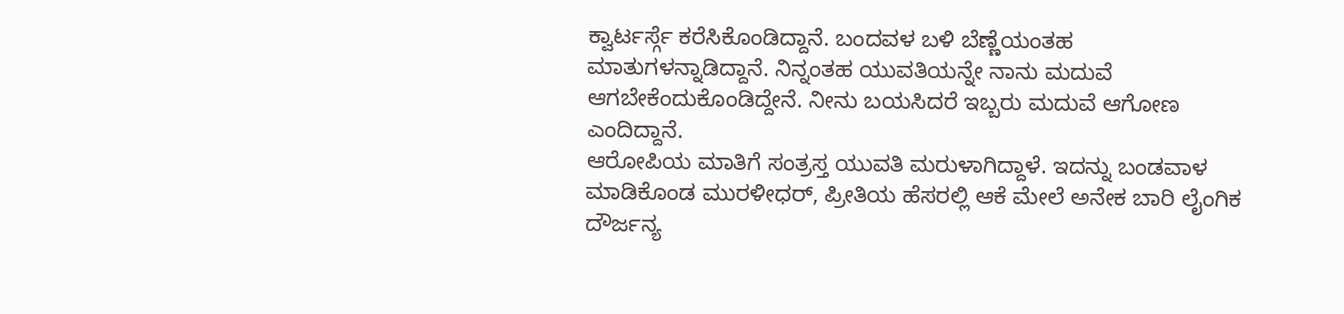ಕ್ವಾರ್ಟರ್ಸ್ಗೆ ಕರೆಸಿಕೊಂಡಿದ್ದಾನೆ. ಬಂದವಳ ಬಳಿ ಬೆಣ್ಣೆಯಂತಹ ಮಾತುಗಳನ್ನಾಡಿದ್ದಾನೆ. ನಿನ್ನಂತಹ ಯುವತಿಯನ್ನೇ ನಾನು ಮದುವೆ ಆಗಬೇಕೆಂದುಕೊಂಡಿದ್ದೇನೆ. ನೀನು ಬಯಸಿದರೆ ಇಬ್ಬರು ಮದುವೆ ಆಗೋಣ ಎಂದಿದ್ದಾನೆ.
ಆರೋಪಿಯ ಮಾತಿಗೆ ಸಂತ್ರಸ್ತ ಯುವತಿ ಮರುಳಾಗಿದ್ದಾಳೆ. ಇದನ್ನು ಬಂಡವಾಳ ಮಾಡಿಕೊಂಡ ಮುರಳೀಧರ್, ಪ್ರೀತಿಯ ಹೆಸರಲ್ಲಿ ಆಕೆ ಮೇಲೆ ಅನೇಕ ಬಾರಿ ಲೈಂಗಿಕ ದೌರ್ಜನ್ಯ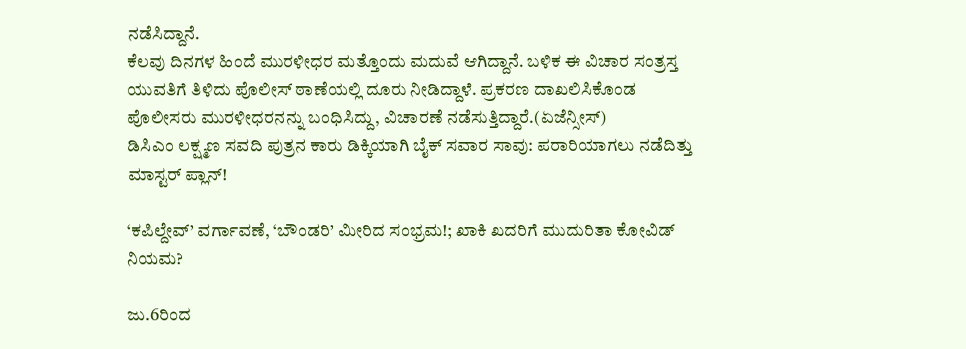ನಡೆಸಿದ್ದಾನೆ.
ಕೆಲವು ದಿನಗಳ ಹಿಂದೆ ಮುರಳೀಧರ ಮತ್ತೊಂದು ಮದುವೆ ಆಗಿದ್ದಾನೆ. ಬಳಿಕ ಈ ವಿಚಾರ ಸಂತ್ರಸ್ತ ಯುವತಿಗೆ ತಿಳಿದು ಪೊಲೀಸ್ ಠಾಣೆಯಲ್ಲಿ ದೂರು ನೀಡಿದ್ದಾಳೆ. ಪ್ರಕರಣ ದಾಖಲಿಸಿಕೊಂಡ ಪೊಲೀಸರು ಮುರಳೀಧರನನ್ನು ಬಂಧಿಸಿದ್ದು, ವಿಚಾರಣೆ ನಡೆಸುತ್ತಿದ್ದಾರೆ.(ಏಜೆನ್ಸೀಸ್)
ಡಿಸಿಎಂ ಲಕ್ಷ್ಮಣ ಸವದಿ ಪುತ್ರನ ಕಾರು ಡಿಕ್ಕಿಯಾಗಿ ಬೈಕ್ ಸವಾರ ಸಾವು: ಪರಾರಿಯಾಗಲು ನಡೆದಿತ್ತು ಮಾಸ್ಟರ್ ಪ್ಲಾನ್!

‘ಕಪಿಲ್ದೇವ್’ ವರ್ಗಾವಣೆ, ‘ಬೌಂಡರಿ’ ಮೀರಿದ ಸಂಭ್ರಮ!; ಖಾಕಿ ಖದರಿಗೆ ಮುದುರಿತಾ ಕೋವಿಡ್ ನಿಯಮ?

ಜು.6ರಿಂದ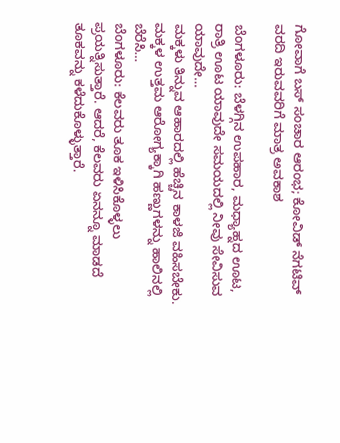ಗೋವಾಗೆ ಬಸ್ ಸಂಚಾರ ಆರಂಭ; ಕೋವಿಡ್ ನೆಗಟಿವ್ ವರದಿ ಇರುವವರಿಗೆ ಮಾತ್ರ ಅವಕಾಶ

ಬೆಂಗಳೂರು: ಬೆಳಗ್ಗಿನ ಉಪಹಾರ, ಮಧ್ಯಾಹ್ನದ ಊಟ, ರಾತ್ರಿ ಊಟ ಯಾವುದೇ ಸಮಯದಲ್ಲಿ ನೀವು ಸೇವಿಸುವ ಯಾವುದೇ…
ಮಕ್ಕಳು ತಿನ್ನುವ ಆಹಾರದಲ್ಲಿ ಹೆಚ್ಚಿನ ಕಾಳಜಿ ವಹಿಸಬೇಕು. ಮಕ್ಕಳ ಉತ್ತಮ ಆರೋಗ್ಯಕ್ಕಾಗಿ ಹಣ್ಣುಗಳನ್ನು ಹಾಲಿನಲ್ಲಿ ಬೆರೆಸಿ…
ಬೆಂಗಳೂರು: ಕೆಲವರು ತೂಕ ಇಳಿಸಿಕೊಳ್ಳಲು ಪ್ರಯತ್ನಿಸುತ್ತಾರೆ. ಆದರೆ, ಕೆಲವರು ಏನನ್ನೂ ಮಾಡದೆ ತೂಕವನ್ನು ಕಳೆದುಕೊಳ್ಳುತ್ತಾರೆ.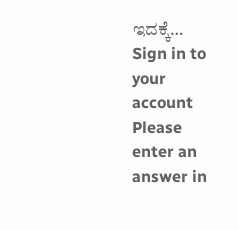ಇದಕ್ಕೆ…
Sign in to your account
Please enter an answer in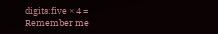digits:five × 4 =
Remember me